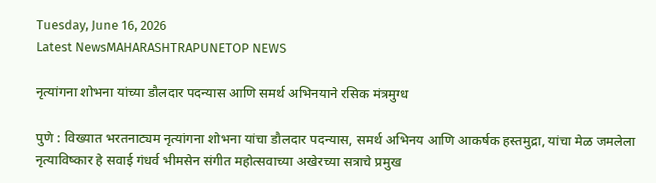Tuesday, June 16, 2026
Latest NewsMAHARASHTRAPUNETOP NEWS

नृत्यांगना शोभना यांच्या डौलदार पदन्यास आणि समर्थ अभिनयाने रसिक मंत्रमुग्ध

पुणे : विख्यात भरतनाट्यम नृत्यांगना शोभना यांचा डौलदार पदन्यास, समर्थ अभिनय आणि आकर्षक हस्तमुद्रा, यांचा मेळ जमलेला नृत्याविष्कार हे सवाई गंधर्व भीमसेन संगीत महोत्सवाच्या अखेरच्या सत्राचे प्रमुख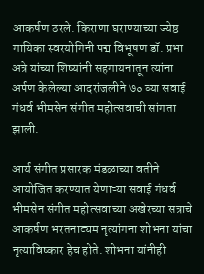आकर्षण ठरले. किराणा घराण्याच्या ज्येष्ठ गायिका स्वरयोगिनी पद्म विभूषण डॉ. प्रभा अत्रे यांच्या शिष्यांनी सहगायनातून त्यांना अर्पण केलेल्या आदरांजलीने ७० व्या सवाई गंधर्व भीमसेन संगीत महोत्सवाची सांगता झाली.

आर्य संगीत प्रसारक मंडळाच्या वतीने आयोजित करण्यात येणाऱ्या सवाई गंधर्व भीमसेन संगीत महोत्सवाच्या अखेरच्या सत्राचे आकर्षण भरतनाट्यम नृत्यांगना शोभना यांचा नृत्याविष्कार हेच होते. शोभना यांनीही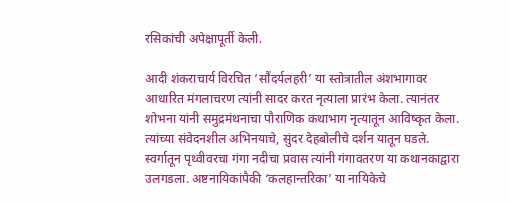रसिकांची अपेक्षापूर्ती केली.

आदी शंकराचार्य विरचित ‘सौंदर्यलहरी’ या स्तोत्रातील अंशभागावर आधारित मंगलाचरण त्यांनी सादर करत नृत्याला प्रारंभ केला. त्यानंतर शोभना यांनी समुद्रमंथनाचा पौराणिक कथाभाग नृत्यातून आविष्कृत केला. त्यांच्या संवेदनशील अभिनयाचे, सुंदर देहबोलीचे दर्शन यातून घडले. स्वर्गातून पृथ्वीवरचा गंगा नदीचा प्रवास त्यांनी गंगावतरण या कथानकाद्वारा उलगडला. अष्टनायिकांपैकी ‘कलहान्तरिका’ या नायिकेचे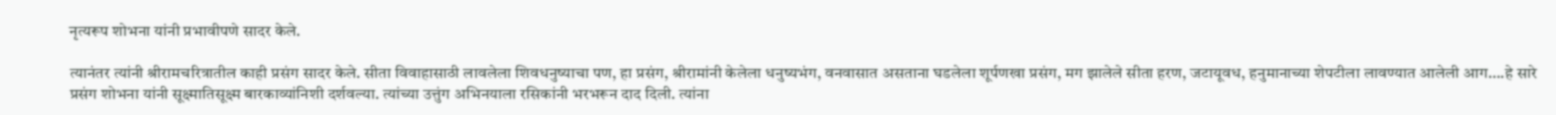नृत्यरूप शोभना यांनी प्रभावीपणे सादर केले.

त्यानंतर त्यांनी श्रीरामचरित्रातील काही प्रसंग सादर केले. सीता विवाहासाठी लावलेला शिवधनुष्याचा पण, हा प्रसंग, श्रीरामांनी केलेला धनुष्यभंग, वनवासात असताना घडलेला शूर्पणखा प्रसंग, मग झालेले सीता हरण, जटायूवध, हनुमानाच्या शेपटीला लावण्यात आलेली आग….हे सारे प्रसंग शोभना यांनी सूक्ष्मातिसूक्ष्म बारकाव्यांनिशी दर्शवल्या. त्यांच्या उत्तुंग अभिनयाला रसिकांनी भरभरून दाद दिली. त्यांना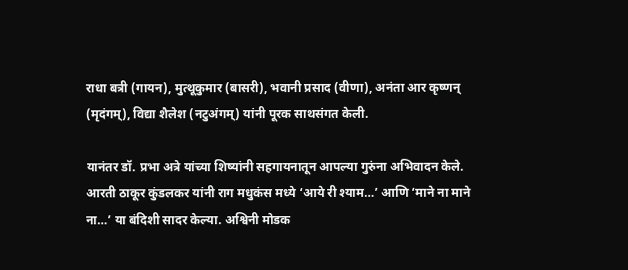राधा बत्री (गायन), मुत्थूकुमार (बासरी), भवानी प्रसाद (वीणा), अनंता आर कृष्णन् (मृदंगम्), विद्या शैलेश (नटुअंगम्) यांनी पूरक साथसंगत केली.

यानंतर डॉ. प्रभा अत्रे यांच्या शिष्यांनी सहगायनातून आपल्या गुरुंना अभिवादन केले. आरती ठाकूर कुंडलकर यांनी राग मधुकंस मध्ये ‘आये री श्याम…’ आणि ‘माने ना माने ना…’ या बंदिशी सादर केल्या. अश्विनी मोडक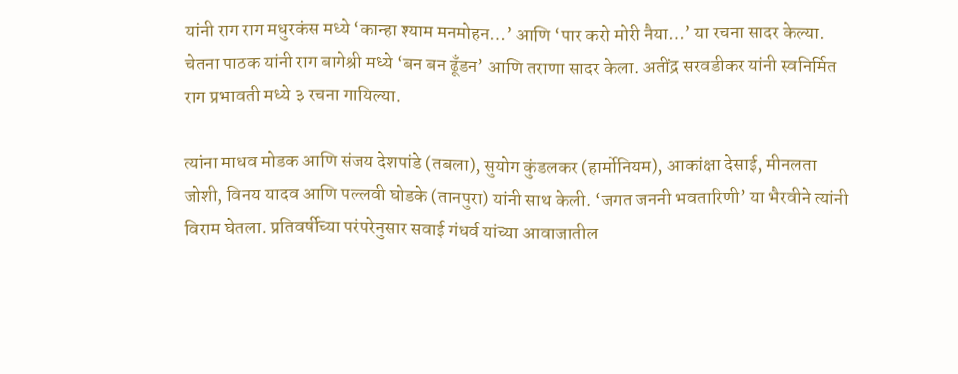यांनी राग राग मधुरकंस मध्ये ‘कान्हा श्याम मनमोहन…’ आणि ‘पार करो मोरी नैया…’ या रचना सादर केल्या. चेतना पाठक यांनी राग बागेश्री मध्ये ‘बन बन ढूँडन’ आणि तराणा सादर केला. अतींद्र सरवडीकर यांनी स्वनिर्मित राग प्रभावती मध्ये ३ रचना गायिल्या.

त्यांना माधव मोडक आणि संजय देशपांडे (तबला), सुयोग कुंडलकर (हार्मोनियम), आकांक्षा देसाई, मीनलता जोशी, विनय यादव आणि पल्लवी घोडके (तानपुरा) यांनी साथ केली. ‘जगत जननी भवतारिणी’ या भैरवीने त्यांनी विराम घेतला. प्रतिवर्षीच्या परंपरेनुसार सवाई गंधर्व यांच्या आवाजातील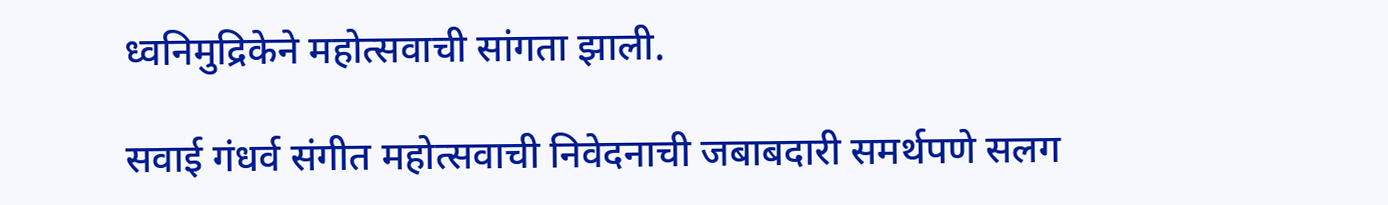ध्वनिमुद्रिकेने महोत्सवाची सांगता झाली.

सवाई गंधर्व संगीत महोत्सवाची निवेदनाची जबाबदारी समर्थपणे सलग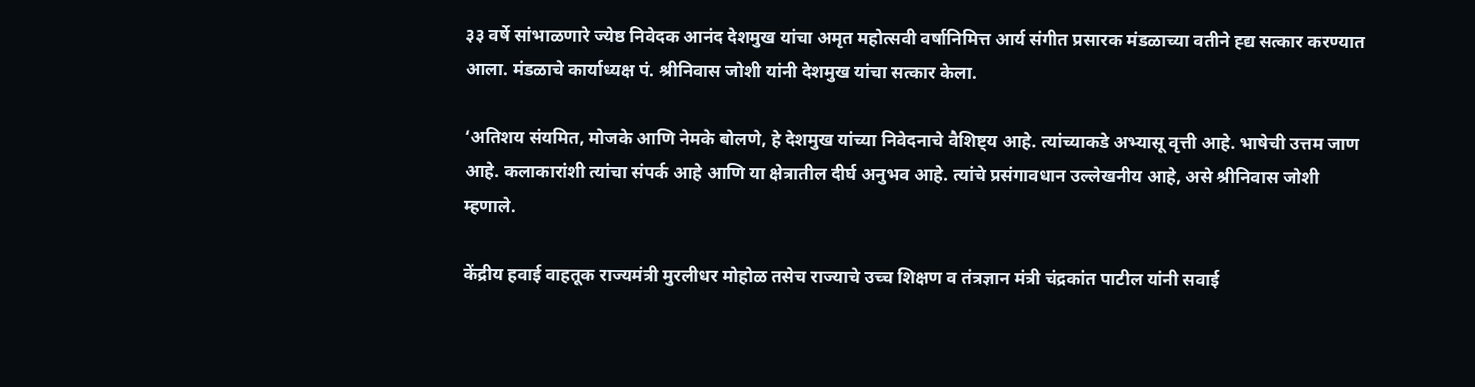३३ वर्षे सांभाळणारे ज्येष्ठ निवेदक आनंद देशमुख यांचा अमृत महोत्सवी वर्षानिमित्त आर्य संगीत प्रसारक मंडळाच्या वतीने ह्द्य सत्कार करण्यात आला. मंडळाचे कार्याध्यक्ष पं. श्रीनिवास जोशी यांनी देशमुख यांचा सत्कार केला.

‘अतिशय संयमित, मोजके आणि नेमके बोलणे, हे देशमुख यांच्या निवेदनाचे वैशिष्ट्य आहे. त्यांच्याकडे अभ्यासू वृत्ती आहे. भाषेची उत्तम जाण आहे. कलाकारांशी त्यांचा संपर्क आहे आणि या क्षेत्रातील दीर्घ अनुभव आहे. त्यांचे प्रसंगावधान उल्लेखनीय आहे, असे श्रीनिवास जोशी म्हणाले.

केंद्रीय हवाई वाहतूक राज्यमंत्री मुरलीधर मोहोळ तसेच राज्याचे उच्च शिक्षण व तंत्रज्ञान मंत्री चंद्रकांत पाटील यांनी सवाई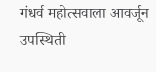गंधर्व महोत्सवाला आवर्जून उपस्थिती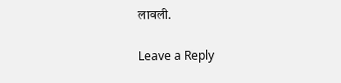लावली.

Leave a Reply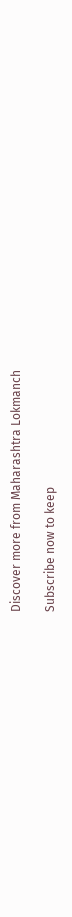Discover more from Maharashtra Lokmanch

Subscribe now to keep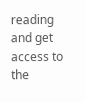reading and get access to the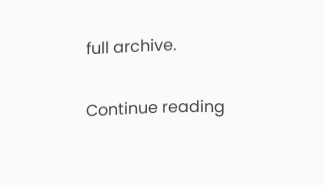full archive.

Continue reading